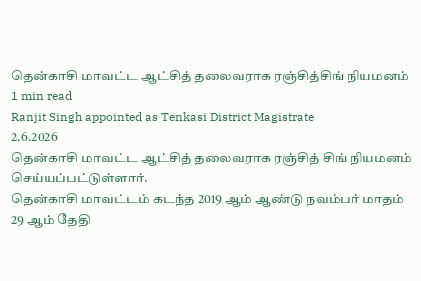தென்காசி மாவட்ட ஆட்சித் தலைவராக ரஞ்சித்சிங் நியமனம்
1 min read
Ranjit Singh appointed as Tenkasi District Magistrate
2.6.2026
தென்காசி மாவட்ட ஆட்சித் தலைவராக ரஞ்சித் சிங் நியமனம் செய்யப்பட்டுள்ளார்.
தென்காசி மாவட்டம் கடந்த 2019 ஆம் ஆண்டு நவம்பர் மாதம் 29 ஆம் தேதி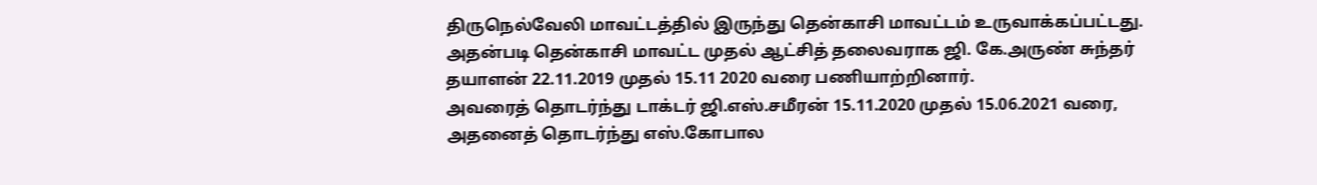திருநெல்வேலி மாவட்டத்தில் இருந்து தென்காசி மாவட்டம் உருவாக்கப்பட்டது.
அதன்படி தென்காசி மாவட்ட முதல் ஆட்சித் தலைவராக ஜி. கே.அருண் சுந்தர் தயாளன் 22.11.2019 முதல் 15.11 2020 வரை பணியாற்றினார்.
அவரைத் தொடர்ந்து டாக்டர் ஜி.எஸ்.சமீரன் 15.11.2020 முதல் 15.06.2021 வரை, அதனைத் தொடர்ந்து எஸ்.கோபால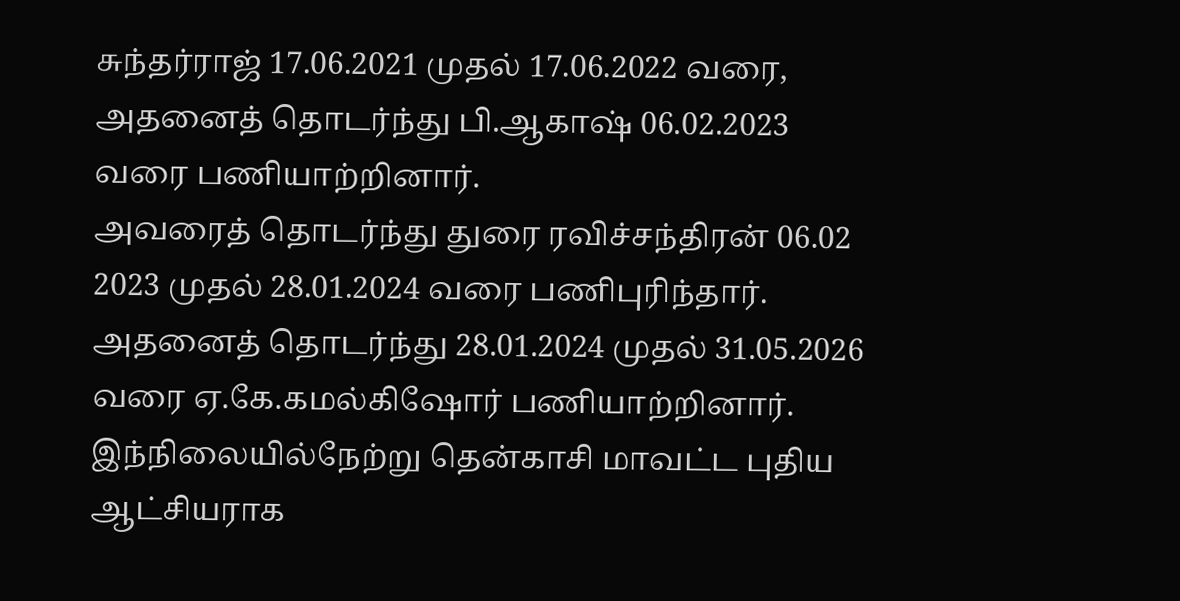சுந்தர்ராஜ் 17.06.2021 முதல் 17.06.2022 வரை, அதனைத் தொடர்ந்து பி.ஆகாஷ் 06.02.2023 வரை பணியாற்றினார்.
அவரைத் தொடர்ந்து துரை ரவிச்சந்திரன் 06.02 2023 முதல் 28.01.2024 வரை பணிபுரிந்தார். அதனைத் தொடர்ந்து 28.01.2024 முதல் 31.05.2026 வரை ஏ.கே.கமல்கிஷோர் பணியாற்றினார்.
இந்நிலையில்நேற்று தென்காசி மாவட்ட புதிய ஆட்சியராக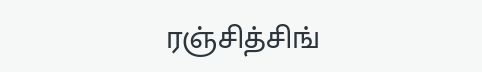ரஞ்சித்சிங்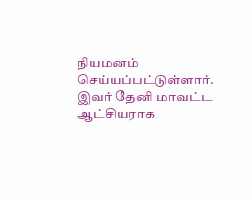நியமனம் செய்யப்பட்டுள்ளார். இவர் தேனி மாவட்ட ஆட்சியராக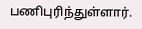பணிபுரிந்துள்ளார்.